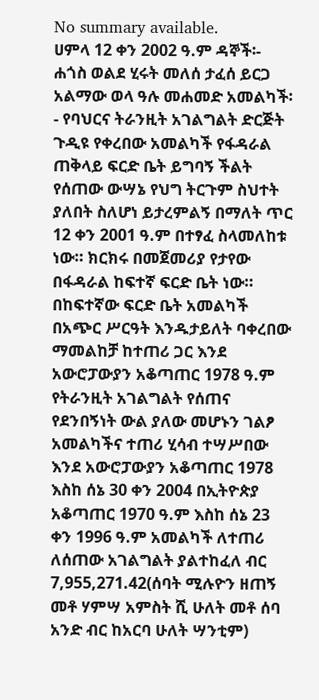No summary available.
ሀምላ 12 ቀን 2002 ዓ.ም ዳኞች፡- ሐጎስ ወልደ ሂሩት መለሰ ታፈሰ ይርጋ አልማው ወላ ዓሉ መሐመድ አመልካች፡- የባህርና ትራንዚት አገልግልት ድርጅት
ጉዲዩ የቀረበው አመልካች የፋዳራል ጠቅላይ ፍርድ ቤት ይግባኝ ችልት የሰጠው ውሣኔ የህግ ትርጉም ስህተት ያለበት ስለሆነ ይታረምልኝ በማለት ጥር 12 ቀን 2001 ዓ.ም በተፃፈ ስላመለከቱ ነው። ክርክሩ በመጀመሪያ የታየው በፋዳራል ከፍተኛ ፍርድ ቤት ነው። በከፍተኛው ፍርድ ቤት አመልካች በአጭር ሥርዓት እንዱታይለት ባቀረበው ማመልከቻ ከተጠሪ ጋር እንደ አውሮፓውያን አቆጣጠር 1978 ዓ.ም የትራንዚት አገልግልት የሰጠና የደንበኝነት ውል ያለው መሆኑን ገልፆ አመልካችና ተጠሪ ሂሳብ ተሣሥበው እንደ አውሮፓውያን አቆጣጠር 1978 እስከ ሰኔ 30 ቀን 2004 በኢትዮጵያ አቆጣጠር 1970 ዓ.ም እስከ ሰኔ 23 ቀን 1996 ዓ.ም አመልካች ለተጠሪ ለሰጠው አገልግልት ያልተከፈለ ብር 7,955,271.42(ሰባት ሚሉዮን ዘጠኝ መቶ ሃምሣ አምስት ሺ ሁለት መቶ ሰባ አንድ ብር ከአርባ ሁለት ሣንቲም)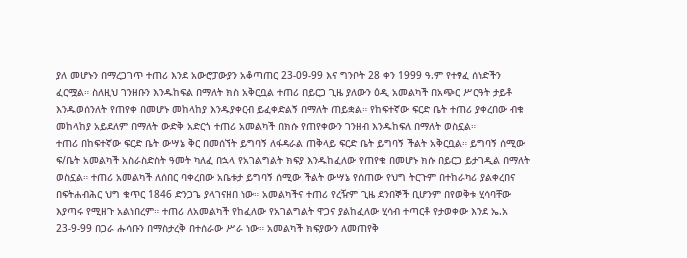ያለ መሆኑን በማረጋገጥ ተጠሪ እንደ አውሮፓውያን አቆጣጠር 23-09-99 እና ግንቦት 28 ቀን 1999 ዓ.ም የተፃፈ ሰነድችን ፈርሟል። ስለዚህ ገንዘቡን እንዱከፍል በማለት ክስ አቅርቧል ተጠሪ በይርጋ ጊዜ ያለውን ዕዲ አመልካች በአጭር ሥርዓት ታይቶ እንዱወሰንለት የጠየቀ በመሆኑ መከላከያ እንዱያቀርብ ይፈቀድልኝ በማለት ጠይቋል። የከፍተኛው ፍርድ ቤት ተጠሪ ያቀረበው ብቁ መከላከያ አይደለም በማለት ውድቅ አድርጎ ተጠሪ አመልካች በክሱ የጠየቀውን ገንዘብ እንዱከፍለ በማለት ወስኗል።
ተጠሪ በከፍተኛው ፍርድ ቤት ውሣኔ ቅር በመሰኘት ይግባኝ ለፋዳራል ጠቅላይ ፍርድ ቤት ይግባኝ ችልት አቅርቧል። ይግባኝ ሰሚው ፍ/ቤት አመልካች አስራስድስት ዓመት ካለፈ በኋላ የአገልግልት ክፍያ እንዱከፈለው የጠየቁ በመሆኑ ክሱ በይርጋ ይታገዲል በማለት ወስኗል። ተጠሪ አመልካች ለሰበር ባቀረበው አቤቱታ ይግባኝ ሰሚው ችልት ውሣኔ የሰጠው የህግ ትርጉም በተከራካሪ ያልቀረበና በፍትሐብሕር ህግ ቁጥር 1846 ድንጋጌ ያላገናዘበ ነው። አመልካችና ተጠሪ የረዥም ጊዜ ደንበኞች ቢሆንም በየወቅቱ ሂሳባቸው እያጣሩ የሚዘጉ አልነበረም። ተጠሪ ለአመልካች የከፈለው የአገልግልት ዋጋና ያልከፈለው ሂሳብ ተጣርቶ የታወቀው እንደ ኤ.አ 23-9-99 በጋራ ሑሳቡን በማስታረቅ በተሰራው ሥራ ነው። አመልካች ክፍያውን ለመጠየቅ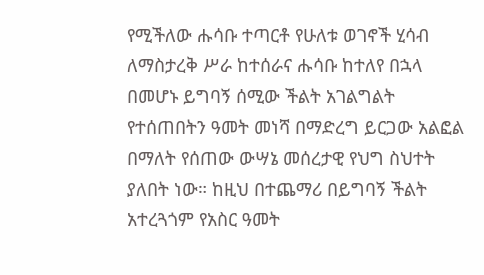የሚችለው ሑሳቡ ተጣርቶ የሁለቱ ወገኖች ሂሳብ ለማስታረቅ ሥራ ከተሰራና ሑሳቡ ከተለየ በኋላ በመሆኑ ይግባኝ ሰሚው ችልት አገልግልት የተሰጠበትን ዓመት መነሻ በማድረግ ይርጋው አልፎል በማለት የሰጠው ውሣኔ መሰረታዊ የህግ ስህተት ያለበት ነው። ከዚህ በተጨማሪ በይግባኝ ችልት አተረጓጎም የአስር ዓመት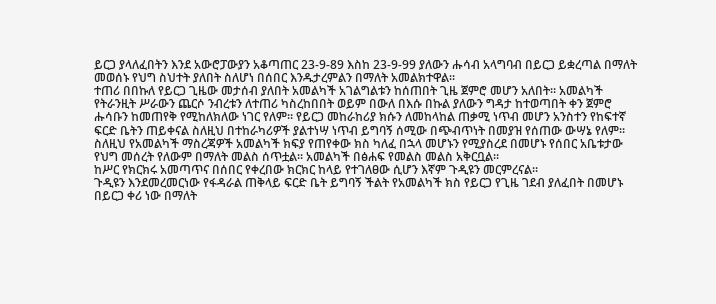ይርጋ ያላለፈበትን እንደ አውሮፓውያን አቆጣጠር 23-9-89 እስከ 23-9-99 ያለውን ሑሳብ አላግባብ በይርጋ ይቋረጣል በማለት መወሰኑ የህግ ስህተት ያለበት ስለሆነ በሰበር እንዱታረምልን በማለት አመልክተዋል።
ተጠሪ በበኩለ የይርጋ ጊዜው መታሰብ ያለበት አመልካች አገልግልቱን ከሰጠበት ጊዜ ጀምሮ መሆን አለበት። አመልካች የትራንዚት ሥራውን ጨርሶ ንብረቱን ለተጠሪ ካስረከበበት ወይም በውለ በእሱ በኩል ያለውን ግዳታ ከተወጣበት ቀን ጀምሮ ሑሳቡን ከመጠየቅ የሚከለክለው ነገር የለም። የይርጋ መከራከሪያ ክሱን ለመከላከል ጠቃሚ ነጥብ መሆን አንስተን የከፍተኛ ፍርድ ቤትን ጠይቀናል ስለዚህ በተከራካሪዎች ያልተነሣ ነጥብ ይግባኝ ሰሚው በጭብጥነት በመያዝ የሰጠው ውሣኔ የለም። ስለዚህ የአመልካች ማስረጃዎች አመልካች ክፍያ የጠየቀው ክስ ካለፈ በኋላ መሆኑን የሚያስረደ በመሆኑ የሰበር አቤቱታው የህግ መሰረት የለውም በማለት መልስ ሰጥቷል። አመልካች በፅሐፍ የመልስ መልስ አቅርቧል።
ከሥር የክርክሩ አመጣጥና በሰበር የቀረበው ክርክር ከላይ የተገለፀው ሲሆን እኛም ጉዲዩን መርምረናል።
ጉዲዩን እንደመረመርነው የፋዳራል ጠቅላይ ፍርድ ቤት ይግባኝ ችልት የአመልካች ክስ የይርጋ የጊዜ ገደብ ያለፈበት በመሆኑ በይርጋ ቀሪ ነው በማለት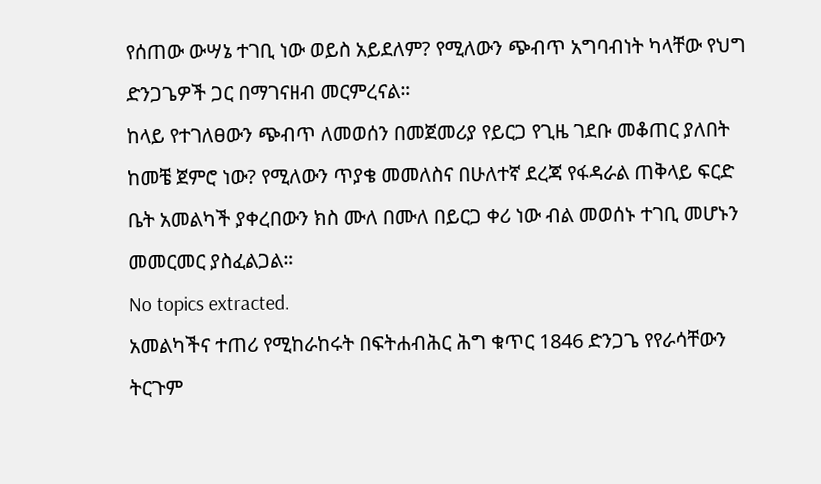የሰጠው ውሣኔ ተገቢ ነው ወይስ አይደለም? የሚለውን ጭብጥ አግባብነት ካላቸው የህግ ድንጋጌዎች ጋር በማገናዘብ መርምረናል።
ከላይ የተገለፀውን ጭብጥ ለመወሰን በመጀመሪያ የይርጋ የጊዜ ገደቡ መቆጠር ያለበት ከመቼ ጀምሮ ነው? የሚለውን ጥያቄ መመለስና በሁለተኛ ደረጃ የፋዳራል ጠቅላይ ፍርድ ቤት አመልካች ያቀረበውን ክስ ሙለ በሙለ በይርጋ ቀሪ ነው ብል መወሰኑ ተገቢ መሆኑን መመርመር ያስፈልጋል።
No topics extracted.
አመልካችና ተጠሪ የሚከራከሩት በፍትሐብሕር ሕግ ቁጥር 1846 ድንጋጌ የየራሳቸውን ትርጉም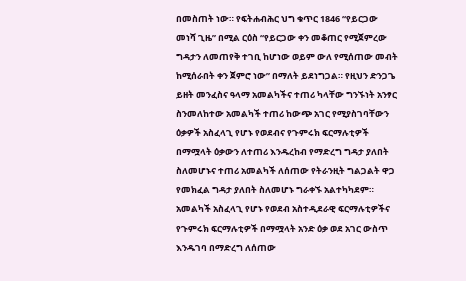በመስጠት ነው። የፍትሐብሕር ህግ ቁጥር 1846 “የይርጋው መነሻ ጊዜ” በሚል ርዕስ “የይርጋው ቀን መቆጠር የሚጀምረው ግዳታን ለመጠየቅ ተገቢ ከሆነው ወይም ውለ የሚሰጠው መብት ከሚሰራበት ቀን ጀምሮ ነው” በማለት ይደነግጋል። የዚህን ድንጋጌ ይዘት መንፈስና ዓላማ አመልካችና ተጠሪ ካላቸው ግንኙነት አንፃር ስንመለከተው አመልካች ተጠሪ ከውጭ አገር የሚያስገባቸውን ዕቃዎች አስፈላጊ የሆኑ የወደብና የጉምሩክ ፍርማሉቲዎች በማሟላት ዕቃውን ለተጠሪ እንዱረከብ የማድረግ ግዳታ ያለበት ስለመሆኑና ተጠሪ አመልካች ለሰጠው የትራንዚት ግልጋልት ዋጋ የመክፈል ግዳታ ያለበት ስለመሆኑ ግራቀኙ አልተካካደም። አመልካች አስፈላጊ የሆኑ የወደብ አስተዲደራዊ ፍርማሉቲዎችና የጉምሩክ ፍርማሉቲዎች በማሟላት አንድ ዕቃ ወደ አገር ውስጥ እንዱገባ በማድረግ ለሰጠው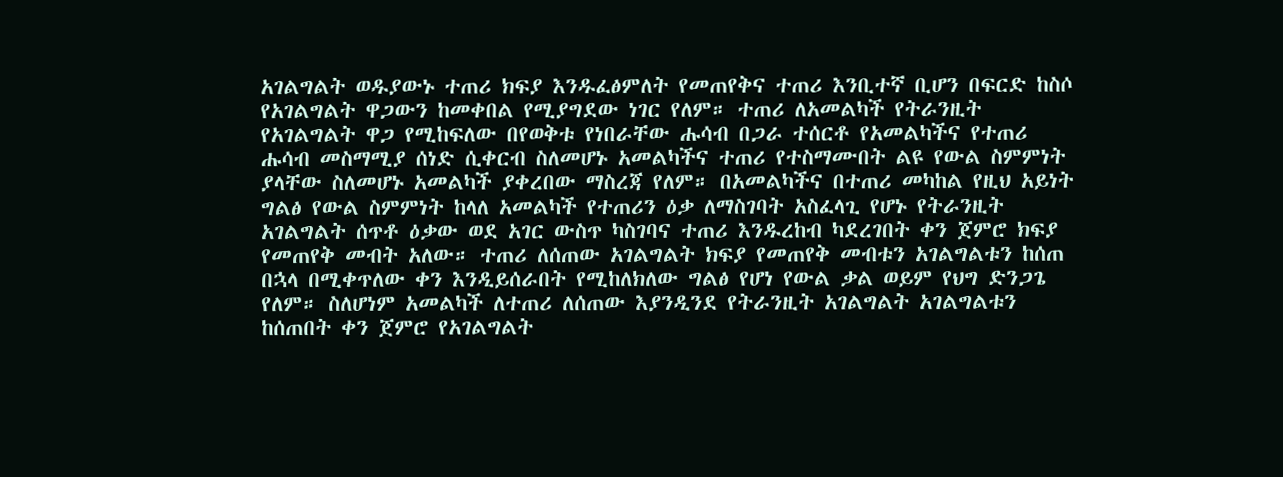አገልግልት ወዱያውኑ ተጠሪ ክፍያ እንዱፈፅምለት የመጠየቅና ተጠሪ እንቢተኛ ቢሆን በፍርድ ከስሶ የአገልግልት ዋጋውን ከመቀበል የሚያግደው ነገር የለም። ተጠሪ ለአመልካች የትራንዚት የአገልግልት ዋጋ የሚከፍለው በየወቅቱ የነበራቸው ሑሳብ በጋራ ተሰርቶ የአመልካችና የተጠሪ ሑሳብ መስማሚያ ሰነድ ሲቀርብ ስለመሆኑ አመልካችና ተጠሪ የተስማሙበት ልዩ የውል ስምምነት ያላቸው ስለመሆኑ አመልካች ያቀረበው ማስረጃ የለም። በአመልካችና በተጠሪ መካከል የዚህ አይነት ግልፅ የውል ስምምነት ከላለ አመልካች የተጠሪን ዕቃ ለማስገባት አስፈላጊ የሆኑ የትራንዚት አገልግልት ሰጥቶ ዕቃው ወደ አገር ውስጥ ካስገባና ተጠሪ እንዱረከብ ካደረገበት ቀን ጀምሮ ክፍያ የመጠየቅ መብት አለው። ተጠሪ ለሰጠው አገልግልት ክፍያ የመጠየቅ መብቱን አገልግልቱን ከሰጠ በኋላ በሚቀጥለው ቀን እንዲይሰራበት የሚከለክለው ግልፅ የሆነ የውል ቃል ወይም የህግ ድንጋጌ የለም። ስለሆነም አመልካች ለተጠሪ ለሰጠው እያንዲንደ የትራንዚት አገልግልት አገልግልቱን ከሰጠበት ቀን ጀምሮ የአገልግልት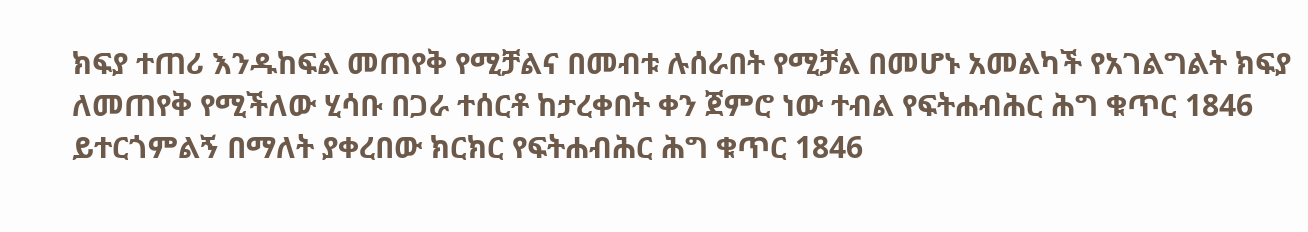ክፍያ ተጠሪ እንዱከፍል መጠየቅ የሚቻልና በመብቱ ሉሰራበት የሚቻል በመሆኑ አመልካች የአገልግልት ክፍያ ለመጠየቅ የሚችለው ሂሳቡ በጋራ ተሰርቶ ከታረቀበት ቀን ጀምሮ ነው ተብል የፍትሐብሕር ሕግ ቁጥር 1846 ይተርጎምልኝ በማለት ያቀረበው ክርክር የፍትሐብሕር ሕግ ቁጥር 1846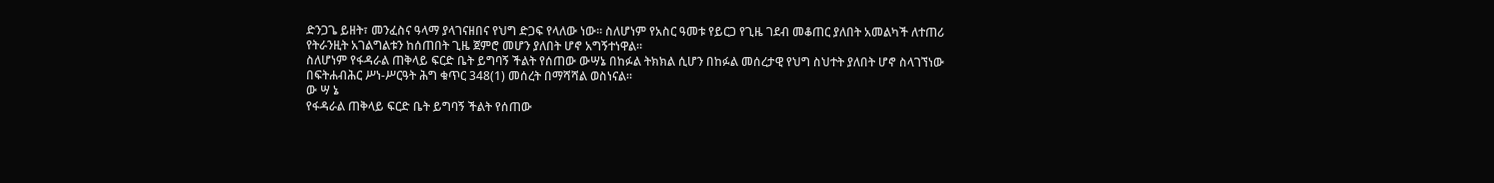ድንጋጌ ይዘት፣ መንፈስና ዓላማ ያላገናዘበና የህግ ድጋፍ የላለው ነው። ስለሆነም የአስር ዓመቱ የይርጋ የጊዜ ገደብ መቆጠር ያለበት አመልካች ለተጠሪ የትራንዚት አገልግልቱን ከሰጠበት ጊዜ ጀምሮ መሆን ያለበት ሆኖ አግኝተነዋል።
ስለሆነም የፋዳራል ጠቅላይ ፍርድ ቤት ይግባኝ ችልት የሰጠው ውሣኔ በከፉል ትክክል ሲሆን በከፉል መሰረታዊ የህግ ስህተት ያለበት ሆኖ ስላገኘነው በፍትሐብሕር ሥነ-ሥርዓት ሕግ ቁጥር 348(1) መሰረት በማሻሻል ወስነናል።
ው ሣ ኔ
የፋዳራል ጠቅላይ ፍርድ ቤት ይግባኝ ችልት የሰጠው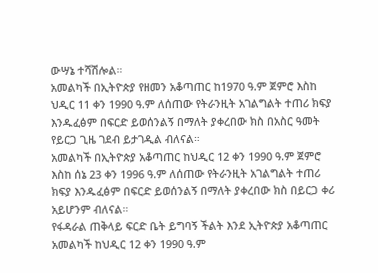ውሣኔ ተሻሽሎል።
አመልካች በኢትዮጵያ የዘመን አቆጣጠር ከ1970 ዓ.ም ጀምሮ እስከ ህዲር 11 ቀን 1990 ዓ.ም ለሰጠው የትራንዚት አገልግልት ተጠሪ ክፍያ እንዱፈፅም በፍርድ ይወሰንልኝ በማለት ያቀረበው ክስ በአስር ዓመት የይርጋ ጊዜ ገደብ ይታገዲል ብለናል።
አመልካች በኢትዮጵያ አቆጣጠር ከህዲር 12 ቀን 1990 ዓ.ም ጀምሮ እስከ ሰኔ 23 ቀን 1996 ዓ.ም ለሰጠው የትራንዚት አገልግልት ተጠሪ ክፍያ እንዱፈፅም በፍርድ ይወሰንልኝ በማለት ያቀረበው ክስ በይርጋ ቀሪ አይሆንም ብለናል።
የፋዳራል ጠቅላይ ፍርድ ቤት ይግባኝ ችልት እንደ ኢትዮጵያ አቆጣጠር አመልካች ከህዲር 12 ቀን 1990 ዓ.ም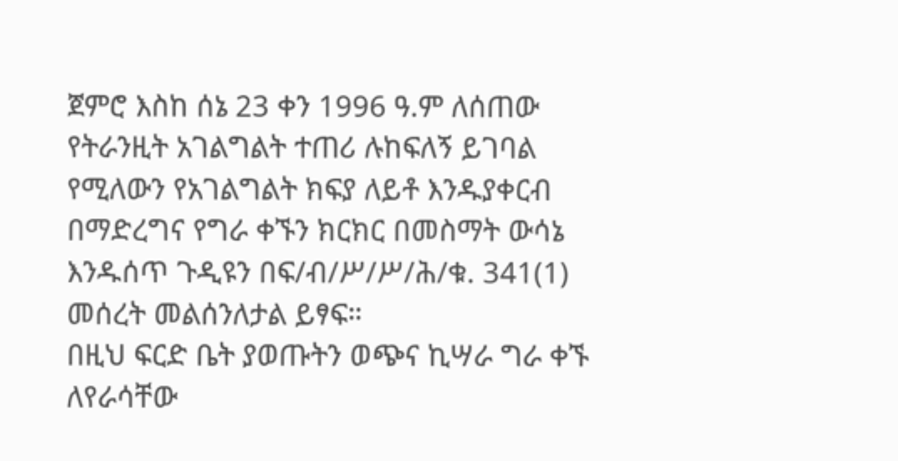ጀምሮ እስከ ሰኔ 23 ቀን 1996 ዓ.ም ለሰጠው የትራንዚት አገልግልት ተጠሪ ሉከፍለኝ ይገባል የሚለውን የአገልግልት ክፍያ ለይቶ እንዱያቀርብ በማድረግና የግራ ቀኙን ክርክር በመስማት ውሳኔ እንዱሰጥ ጉዲዩን በፍ/ብ/ሥ/ሥ/ሕ/ቁ. 341(1) መሰረት መልሰንለታል ይፃፍ።
በዚህ ፍርድ ቤት ያወጡትን ወጭና ኪሣራ ግራ ቀኙ ለየራሳቸው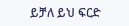ይቻለ ይህ ፍርድ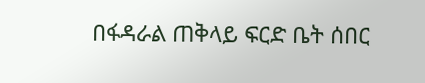በፋዳራል ጠቅላይ ፍርድ ቤት ሰበር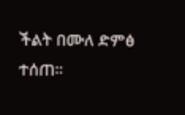ችልት በሙለ ድምፅ ተሰጠ።